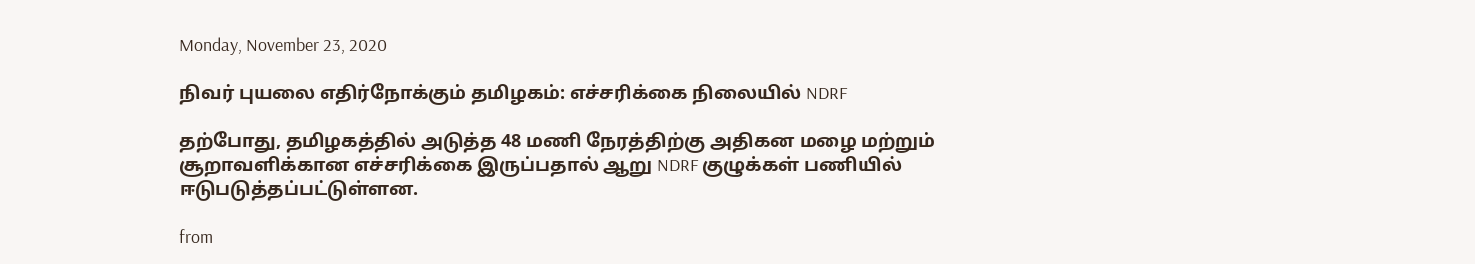Monday, November 23, 2020

நிவர் புயலை எதிர்நோக்கும் தமிழகம்: எச்சரிக்கை நிலையில் NDRF

தற்போது, தமிழகத்தில் அடுத்த 48 மணி நேரத்திற்கு அதிகன மழை மற்றும் சூறாவளிக்கான எச்சரிக்கை இருப்பதால் ஆறு NDRF குழுக்கள் பணியில் ஈடுபடுத்தப்பட்டுள்ளன.

from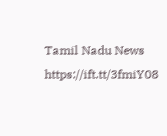Tamil Nadu News https://ift.tt/3fmiY08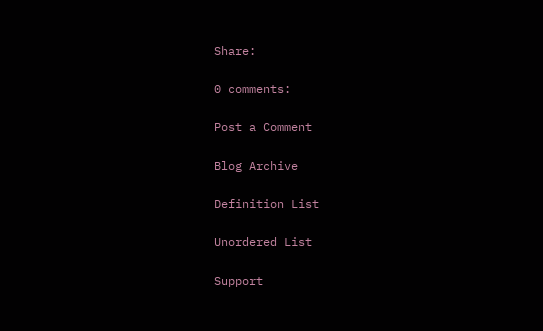Share:

0 comments:

Post a Comment

Blog Archive

Definition List

Unordered List

Support